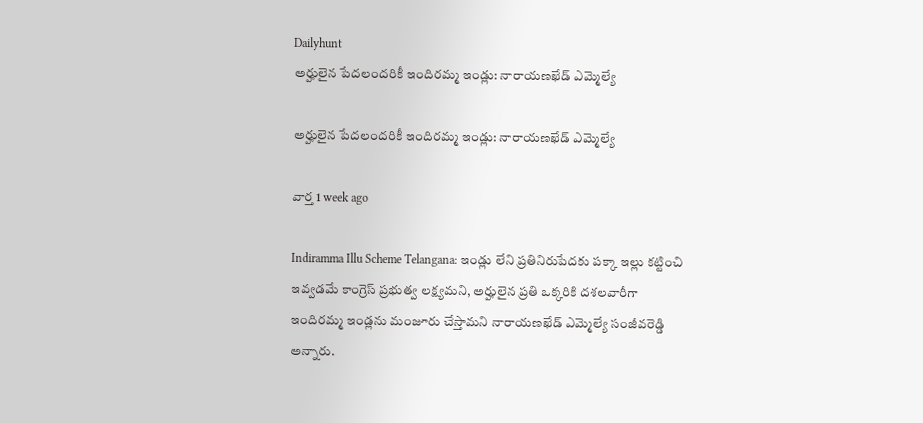Dailyhunt
అర్హులైన పేదలందరికీ ఇందిరమ్మ ఇండ్లు: నారాయణఖేడ్ ఎమ్మెల్యే

అర్హులైన పేదలందరికీ ఇందిరమ్మ ఇండ్లు: నారాయణఖేడ్ ఎమ్మెల్యే

వార్త 1 week ago

Indiramma Illu Scheme Telangana: ఇండ్లు లేని ప్రతినిరుపేదకు పక్కా ఇల్లు కట్టించి ఇవ్వడమే కాంగ్రెస్ ప్రభుత్వ లక్ష్యమని, అర్హులైన ప్రతి ఒక్కరికి దశలవారీగా ఇందిరమ్మ ఇండ్లను మంజూరు చేస్తామని నారాయణఖేడ్ ఎమ్మెల్యే సంజీవరెడ్డి అన్నారు.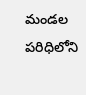మండల పరిధిలోని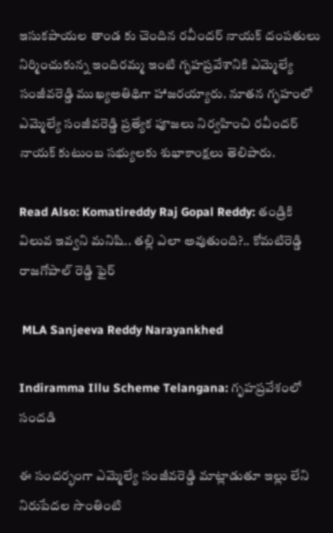ఇసుకపాయల తాండ కు చెందిన రవీందర్ నాయక్ దంపతులు నిర్మించుకున్న ఇందిరమ్మ ఇంటి గృహప్రవేశానికి ఎమ్మెల్యే సంజీవరెడ్డి ముఖ్యఅతిథిగా హాజరయ్యారు. నూతన గృహంలో ఎమ్మెల్యే సంజీవరెడ్డి ప్రత్యేక పూజలు నిర్వహించి రవీందర్ నాయక్ కుటుంబ సభ్యులకు శుభాకాంక్షలు తెలిపారు.

Read Also: Komatireddy Raj Gopal Reddy: తండ్రికి విలువ ఇవ్వని మనిషి.. తల్లి ఎలా అవుతుంది?.. కోమటిరెడ్డి రాజగోపాల్ రెడ్డి ఫైర్

 MLA Sanjeeva Reddy Narayankhed

Indiramma Illu Scheme Telangana: గృహప్రవేశంలో సందడి

ఈ సందర్భంగా ఎమ్మెల్యే సంజీవరెడ్డి మాట్లాడుతూ ఇల్లు లేని నిరుపేదల సొంతింటి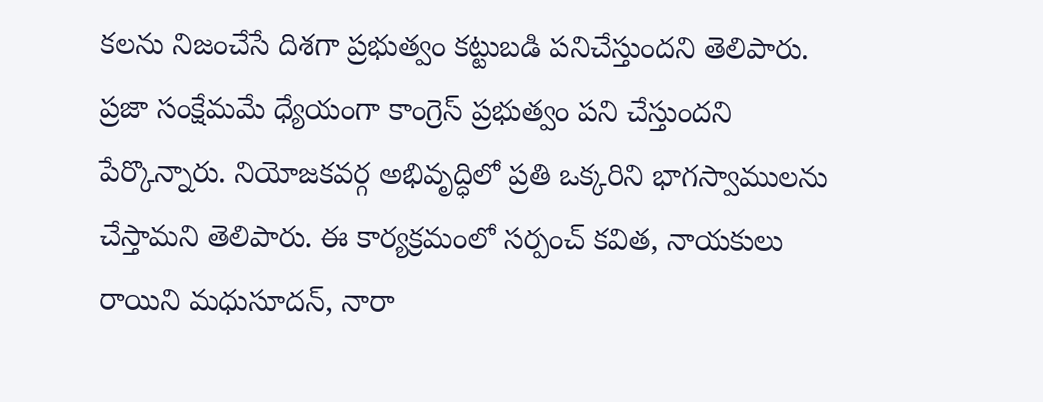కలను నిజంచేసే దిశగా ప్రభుత్వం కట్టుబడి పనిచేస్తుందని తెలిపారు. ప్రజా సంక్షేమమే ధ్యేయంగా కాంగ్రెస్ ప్రభుత్వం పని చేస్తుందని పేర్కొన్నారు. నియోజకవర్గ అభివృద్ధిలో ప్రతి ఒక్కరిని భాగస్వాములను చేస్తామని తెలిపారు. ఈ కార్యక్రమంలో సర్పంచ్ కవిత, నాయకులు రాయిని మధుసూదన్, నారా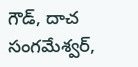గౌడ్, దాచ సంగమేశ్వర్,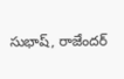సుభాష్, రాజేందర్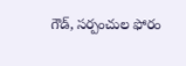గౌడ్, సర్పంచుల ఫోరం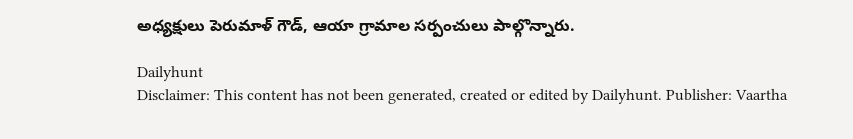అధ్యక్షులు పెరుమాళ్ గౌడ్, ఆయా గ్రామాల సర్పంచులు పాల్గొన్నారు.

Dailyhunt
Disclaimer: This content has not been generated, created or edited by Dailyhunt. Publisher: Vaartha